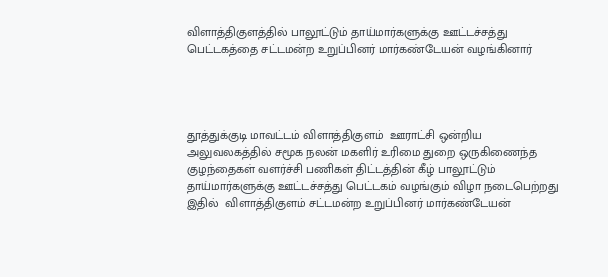விளாத்திகுளத்தில் பாலூட்டும் தாய்மார்களுக்கு ஊட்டச்சத்து பெட்டகத்தை சட்டமன்ற உறுப்பினர் மார்கண்டேயன் வழங்கினார்




தூத்துக்குடி மாவட்டம் விளாத்திகுளம்  ஊராட்சி ஒன்றிய அலுவலகத்தில் சமூக நலன் மகளிர் உரிமை துறை ஒருகிணைந்த குழந்தைகள் வளர்ச்சி பணிகள் திட்டத்தின் கீழ் பாலூட்டும் தாய்மார்களுக்கு ஊட்டச்சத்து பெட்டகம் வழங்கும் விழா நடைபெற்றது இதில்  விளாத்திகுளம் சட்டமன்ற உறுப்பினர் மார்கண்டேயன்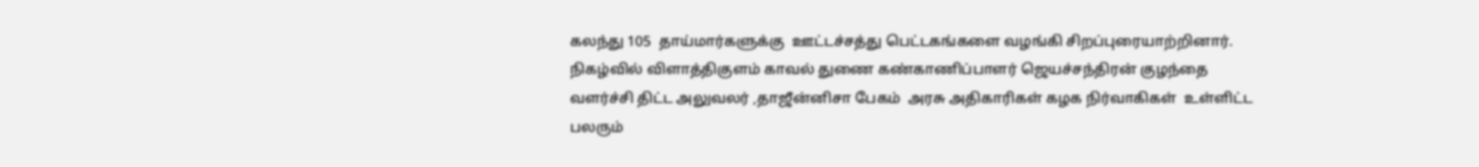கலந்து 105  தாய்மார்களுக்கு  ஊட்டச்சத்து பெட்டகங்களை வழங்கி சிறப்புரையாற்றினார். நிகழ்வில் விளாத்திகுளம் காவல் துணை கண்காணிப்பாளர் ஜெயச்சந்திரன் குழந்தை வளர்ச்சி திட்ட அலுவலர் ,தாஜீன்னிசா பேகம்  அரசு அதிகாரிகள் கழக நிர்வாகிகள்  உள்ளிட்ட பலரும்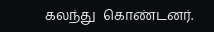கலந்து  கொண்டனர்.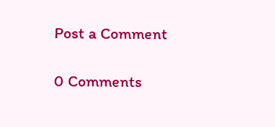Post a Comment

0 Comments